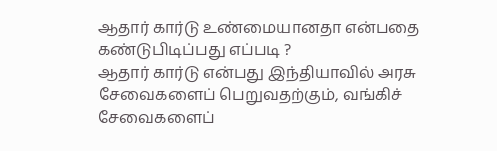ஆதார் கார்டு உண்மையானதா என்பதை கண்டுபிடிப்பது எப்படி ?
ஆதார் கார்டு என்பது இந்தியாவில் அரசு சேவைகளைப் பெறுவதற்கும், வங்கிச் சேவைகளைப்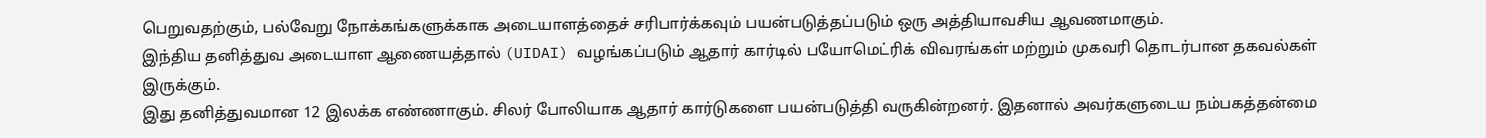பெறுவதற்கும், பல்வேறு நோக்கங்களுக்காக அடையாளத்தைச் சரிபார்க்கவும் பயன்படுத்தப்படும் ஒரு அத்தியாவசிய ஆவணமாகும்.
இந்திய தனித்துவ அடையாள ஆணையத்தால் (UIDAI) வழங்கப்படும் ஆதார் கார்டில் பயோமெட்ரிக் விவரங்கள் மற்றும் முகவரி தொடர்பான தகவல்கள் இருக்கும்.
இது தனித்துவமான 12 இலக்க எண்ணாகும். சிலர் போலியாக ஆதார் கார்டுகளை பயன்படுத்தி வருகின்றனர். இதனால் அவர்களுடைய நம்பகத்தன்மை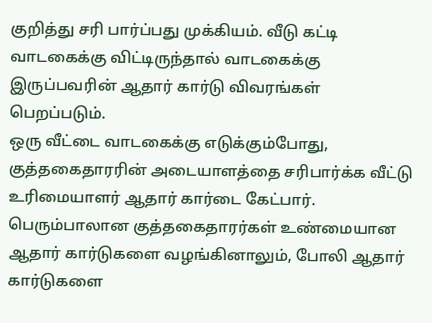குறித்து சரி பார்ப்பது முக்கியம். வீடு கட்டி வாடகைக்கு விட்டிருந்தால் வாடகைக்கு இருப்பவரின் ஆதார் கார்டு விவரங்கள் பெறப்படும்.
ஒரு வீட்டை வாடகைக்கு எடுக்கும்போது, குத்தகைதாரரின் அடையாளத்தை சரிபார்க்க வீட்டு உரிமையாளர் ஆதார் கார்டை கேட்பார். பெரும்பாலான குத்தகைதாரர்கள் உண்மையான ஆதார் கார்டுகளை வழங்கினாலும், போலி ஆதார் கார்டுகளை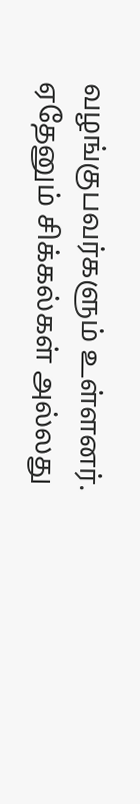வழங்குபவர்களும் உள்ளனர்.
ஏதேனும் சிக்கல்கள் அல்லது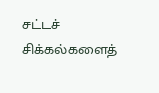சட்டச் சிக்கல்களைத்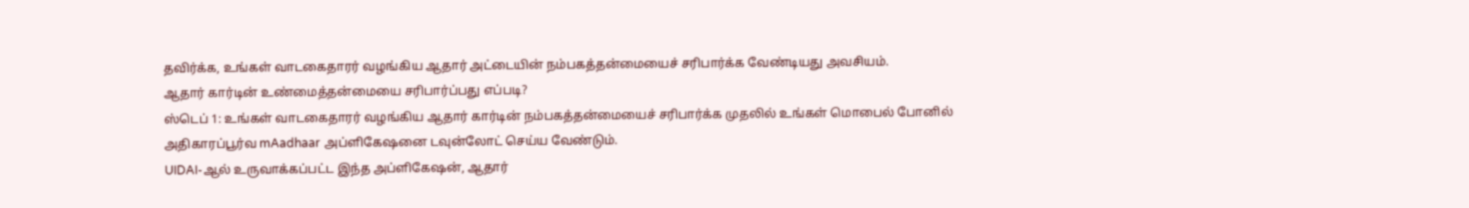தவிர்க்க, உங்கள் வாடகைதாரர் வழங்கிய ஆதார் அட்டையின் நம்பகத்தன்மையைச் சரிபார்க்க வேண்டியது அவசியம்.
ஆதார் கார்டின் உண்மைத்தன்மையை சரிபார்ப்பது எப்படி?
ஸ்டெப் 1: உங்கள் வாடகைதாரர் வழங்கிய ஆதார் கார்டின் நம்பகத்தன்மையைச் சரிபார்க்க முதலில் உங்கள் மொபைல் போனில் அதிகாரப்பூர்வ mAadhaar அப்ளிகேஷனை டவுன்லோட் செய்ய வேண்டும்.
UIDAI-ஆல் உருவாக்கப்பட்ட இந்த அப்ளிகேஷன், ஆதார்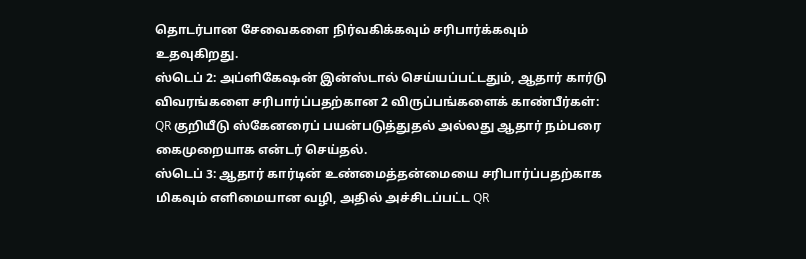தொடர்பான சேவைகளை நிர்வகிக்கவும் சரிபார்க்கவும் உதவுகிறது.
ஸ்டெப் 2: அப்ளிகேஷன் இன்ஸ்டால் செய்யப்பட்டதும், ஆதார் கார்டு விவரங்களை சரிபார்ப்பதற்கான 2 விருப்பங்களைக் காண்பீர்கள்: QR குறியீடு ஸ்கேனரைப் பயன்படுத்துதல் அல்லது ஆதார் நம்பரை கைமுறையாக என்டர் செய்தல்.
ஸ்டெப் 3: ஆதார் கார்டின் உண்மைத்தன்மையை சரிபார்ப்பதற்காக மிகவும் எளிமையான வழி, அதில் அச்சிடப்பட்ட QR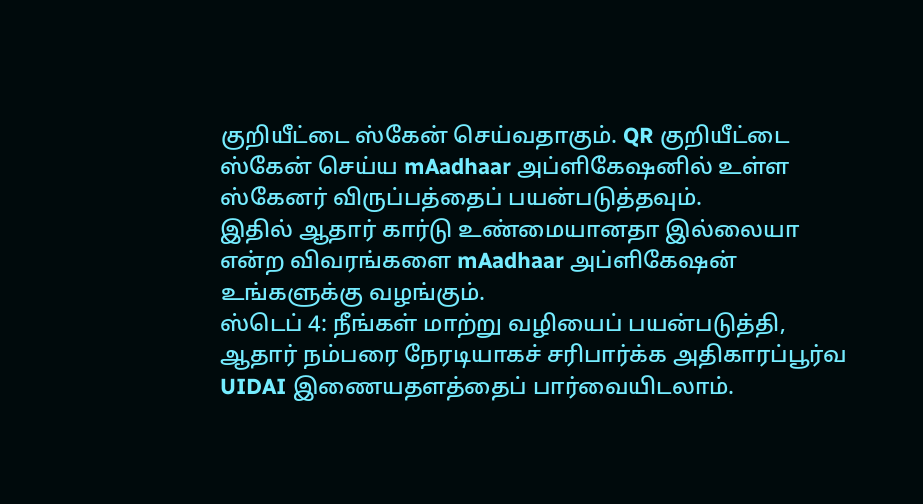குறியீட்டை ஸ்கேன் செய்வதாகும். QR குறியீட்டை ஸ்கேன் செய்ய mAadhaar அப்ளிகேஷனில் உள்ள ஸ்கேனர் விருப்பத்தைப் பயன்படுத்தவும்.
இதில் ஆதார் கார்டு உண்மையானதா இல்லையா என்ற விவரங்களை mAadhaar அப்ளிகேஷன் உங்களுக்கு வழங்கும்.
ஸ்டெப் 4: நீங்கள் மாற்று வழியைப் பயன்படுத்தி, ஆதார் நம்பரை நேரடியாகச் சரிபார்க்க அதிகாரப்பூர்வ UIDAI இணையதளத்தைப் பார்வையிடலாம்.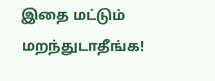இதை மட்டும் மறந்துடாதீங்க!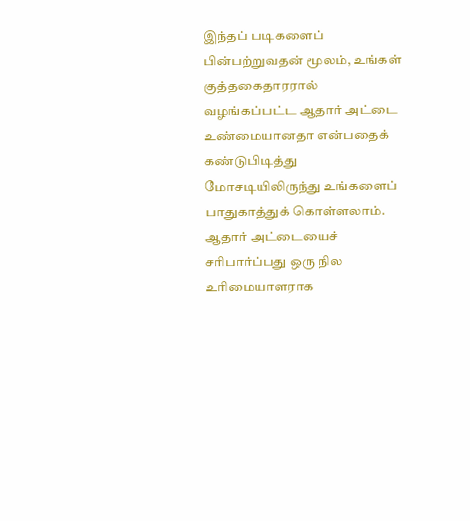இந்தப் படிகளைப் பின்பற்றுவதன் மூலம், உங்கள் குத்தகைதாரரால் வழங்கப்பட்ட ஆதார் அட்டை உண்மையானதா என்பதைக் கண்டுபிடித்து மோசடியிலிருந்து உங்களைப் பாதுகாத்துக் கொள்ளலாம்.
ஆதார் அட்டையைச் சரிபார்ப்பது ஒரு நில உரிமையாளராக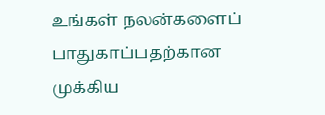உங்கள் நலன்களைப் பாதுகாப்பதற்கான முக்கிய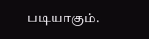படியாகும்.